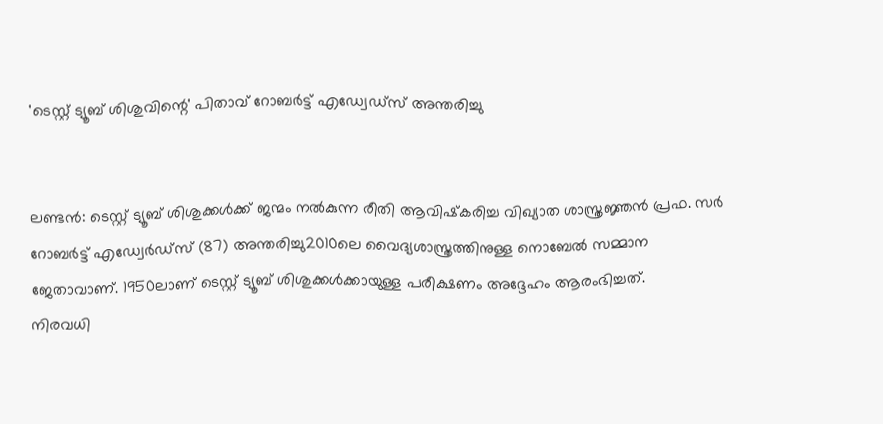'ടെസ്റ്റ് ട്യൂബ് ശിശുവിന്റെ' പിതാവ് റോബര്‍ട്ട് എഡ്വേഡ്‌സ് അന്തരിച്ചു


ലണ്ടന്‍: ടെസ്റ്റ് ട്യൂബ് ശിശുക്കള്‍ക്ക് ജന്മം നല്‍കുന്ന രീതി ആവിഷ്‌കരിച്ച വിഖ്യാത ശാസ്ത്രജ്ഞന്‍ പ്രഫ. സര്‍ റോബര്‍ട്ട് എഡ്വേര്‍ഡ്‌സ് (87) അന്തരിച്ചു2010ലെ വൈദ്യശാസ്ത്രത്തിനുള്ള നൊബേല്‍ സമ്മാന ജേതാവാണ്. 1950ലാണ് ടെസ്റ്റ് ട്യൂബ് ശിശുക്കള്‍ക്കായുള്ള പരീക്ഷണം അദ്ദേഹം ആരംഭിച്ചത്.
നിരവധി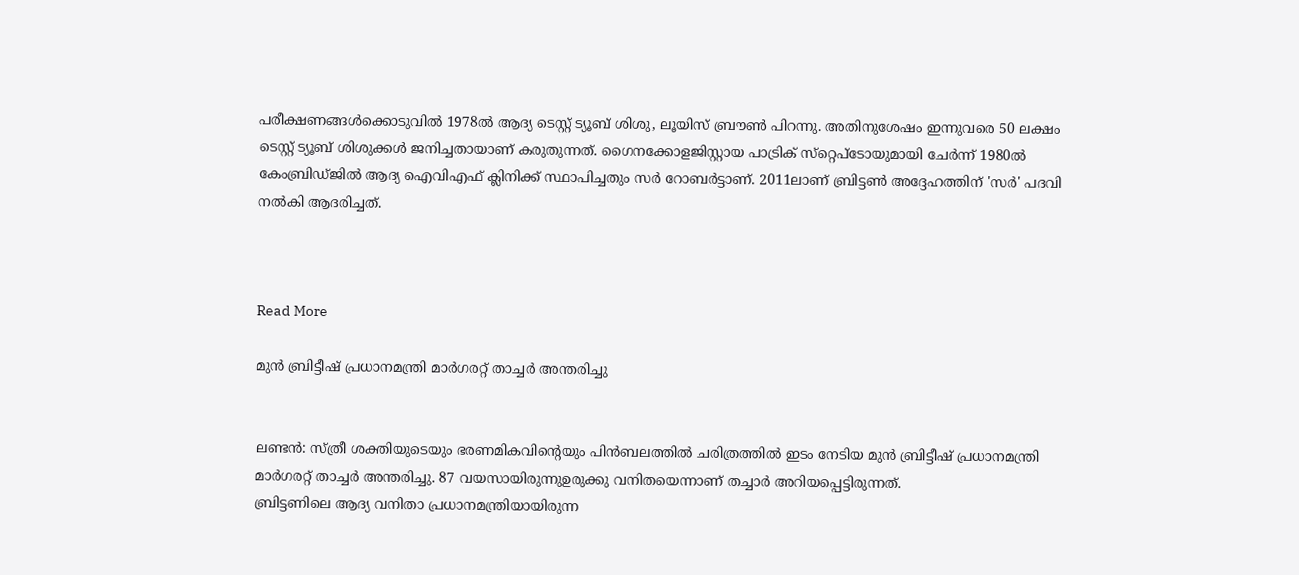പരീക്ഷണങ്ങള്‍ക്കൊടുവില്‍ 1978ല്‍ ആദ്യ ടെസ്റ്റ് ട്യൂബ് ശിശു, ലൂയിസ് ബ്രൗണ്‍ പിറന്നു. അതിനുശേഷം ഇന്നുവരെ 50 ലക്ഷം ടെസ്റ്റ് ട്യൂബ് ശിശുക്കള്‍ ജനിച്ചതായാണ് കരുതുന്നത്. ഗൈനക്കോളജിസ്റ്റായ പാട്രിക് സ്‌റ്റെപ്‌ടോയുമായി ചേര്‍ന്ന് 1980ല്‍ കേംബ്രിഡ്ജില്‍ ആദ്യ ഐവിഎഫ് ക്ലിനിക്ക് സ്ഥാപിച്ചതും സര്‍ റോബര്‍ട്ടാണ്. 2011ലാണ് ബ്രിട്ടണ്‍ അദ്ദേഹത്തിന് 'സര്‍' പദവി നല്‍കി ആദരിച്ചത്.



Read More

മുന്‍ ബ്രിട്ടീഷ് പ്രധാനമന്ത്രി മാര്‍ഗരറ്റ് താച്ചര്‍ അന്തരിച്ചു


ലണ്ടന്‍: സ്ത്രീ ശക്തിയുടെയും ഭരണമികവിന്റെയും പിന്‍ബലത്തില്‍ ചരിത്രത്തില്‍ ഇടം നേടിയ മുന്‍ ബ്രിട്ടീഷ് പ്രധാനമന്ത്രി മാര്‍ഗരറ്റ് താച്ചര്‍ അന്തരിച്ചു. 87 വയസായിരുന്നുഉരുക്കു വനിതയെന്നാണ് തച്ചാര്‍ അറിയപ്പെട്ടിരുന്നത്.
ബ്രിട്ടണിലെ ആദ്യ വനിതാ പ്രധാനമന്ത്രിയായിരുന്ന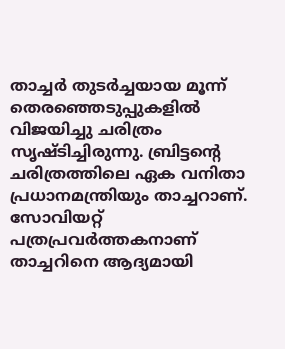താച്ചര്‍ തുടര്‍ച്ചയായ മൂന്ന് തെരഞ്ഞെടുപ്പുകളില്‍ വിജയിച്ചു ചരിത്രം സൃഷ്ടിച്ചിരുന്നു. ബ്രിട്ടന്റെ ചരിത്രത്തിലെ ഏക വനിതാ പ്രധാനമന്ത്രിയും താച്ചറാണ്. സോവിയറ്റ് പത്രപ്രവര്‍ത്തകനാണ് താച്ചറിനെ ആദ്യമായി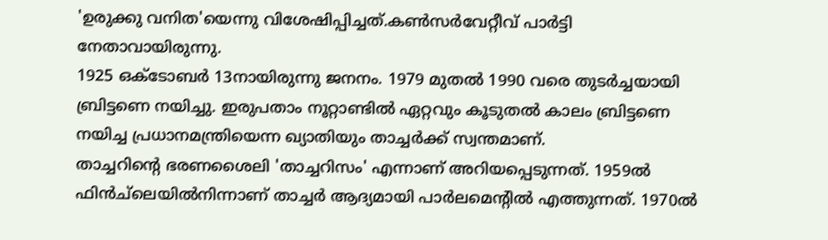'ഉരുക്കു വനിത'യെന്നു വിശേഷിപ്പിച്ചത്.കണ്‍സര്‍വേറ്റീവ് പാര്‍ട്ടി നേതാവായിരുന്നു.
1925 ഒക്‌ടോബര്‍ 13നായിരുന്നു ജനനം. 1979 മുതല്‍ 1990 വരെ തുടര്‍ച്ചയായി ബ്രിട്ടണെ നയിച്ചു. ഇരുപതാം നൂറ്റാണ്ടില്‍ ഏറ്റവും കൂടുതല്‍ കാലം ബ്രിട്ടണെ നയിച്ച പ്രധാനമന്ത്രിയെന്ന ഖ്യാതിയും താച്ചര്‍ക്ക് സ്വന്തമാണ്.
താച്ചറിന്റെ ഭരണശൈലി 'താച്ചറിസം' എന്നാണ് അറിയപ്പെടുന്നത്. 1959ല്‍ ഫിന്‍ച്‌ലെയില്‍നിന്നാണ് താച്ചര്‍ ആദ്യമായി പാര്‍ലമെന്റില്‍ എത്തുന്നത്. 1970ല്‍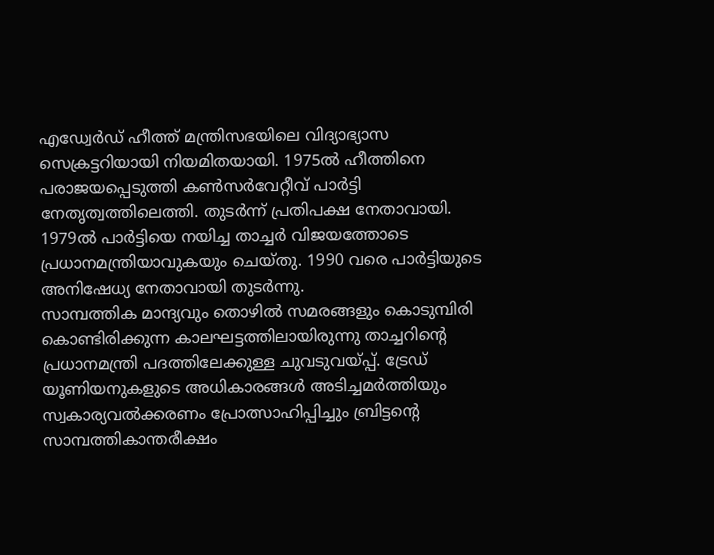എഡ്വേര്‍ഡ് ഹീത്ത് മന്ത്രിസഭയിലെ വിദ്യാഭ്യാസ സെക്രട്ടറിയായി നിയമിതയായി. 1975ല്‍ ഹീത്തിനെ പരാജയപ്പെടുത്തി കണ്‍സര്‍വേറ്റീവ് പാര്‍ട്ടി നേതൃത്വത്തിലെത്തി. തുടര്‍ന്ന് പ്രതിപക്ഷ നേതാവായി. 1979ല്‍ പാര്‍ട്ടിയെ നയിച്ച താച്ചര്‍ വിജയത്തോടെ പ്രധാനമന്ത്രിയാവുകയും ചെയ്തു. 1990 വരെ പാര്‍ട്ടിയുടെ അനിഷേധ്യ നേതാവായി തുടര്‍ന്നു.
സാമ്പത്തിക മാന്ദ്യവും തൊഴില്‍ സമരങ്ങളും കൊടുമ്പിരി കൊണ്ടിരിക്കുന്ന കാലഘട്ടത്തിലായിരുന്നു താച്ചറിന്റെ പ്രധാനമന്ത്രി പദത്തിലേക്കുള്ള ചുവടുവയ്പ്പ്. ട്രേഡ് യൂണിയനുകളുടെ അധികാരങ്ങള്‍ അടിച്ചമര്‍ത്തിയും സ്വകാര്യവല്‍ക്കരണം പ്രോത്സാഹിപ്പിച്ചും ബ്രിട്ടന്റെ സാമ്പത്തികാന്തരീക്ഷം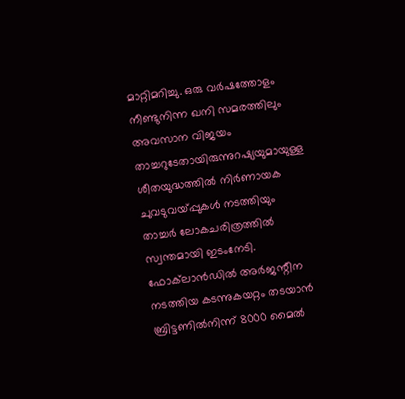മാറ്റിമറിച്ചു. ഒരു വര്‍ഷത്തോളം നീണ്ടുനിന്ന ഖനി സമരത്തിലും അവസാന വിജയം താച്ചറുടേതായിരുന്നുറഷ്യയുമായുള്ള ശീതയുദ്ധത്തില്‍ നിര്‍ണായക ചുവടുവയ്പ്പുകള്‍ നടത്തിയും താച്ചര്‍ ലോകചരിത്രത്തില്‍ സ്വന്തമായി ഇടംനേടി.
ഫോക്‌ലാന്‍ഡില്‍ അര്‍ജന്റീന നടത്തിയ കടന്നുകയറ്റം തടയാന്‍ ബ്രിട്ടണില്‍നിന്ന് 8000 മൈല്‍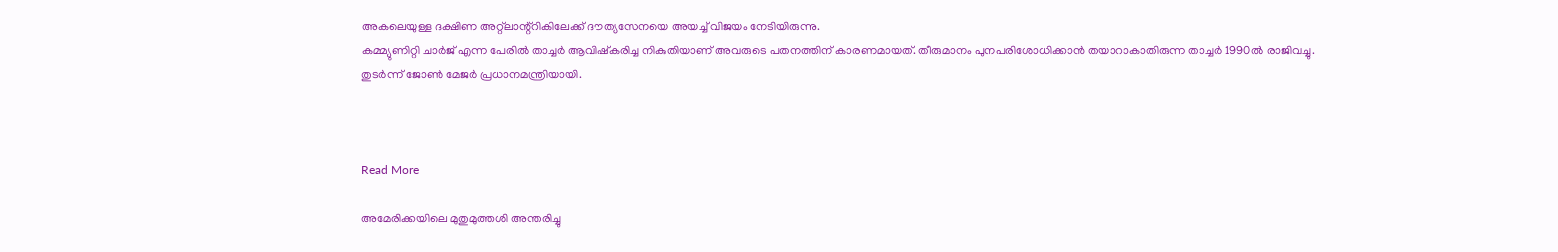അകലെയുള്ള ദക്ഷിണ അറ്റ്‌ലാന്റ്‌റികിലേക്ക് ദൗത്യസേനയെ അയച്ച് വിജയം നേടിയിരുന്നു.
കമ്മ്യുണിറ്റി ചാര്‍ജ് എന്ന പേരില്‍ താച്ചര്‍ ആവിഷ്‌കരിച്ച നികുതിയാണ് അവരുടെ പതനത്തിന് കാരണമായത്. തീരുമാനം പുനപരിശോധിക്കാന്‍ തയാറാകാതിരുന്ന താച്ചര്‍ 1990ല്‍ രാജിവച്ചു. തുടര്‍ന്ന് ജോണ്‍ മേജര്‍ പ്രധാനമന്ത്രിയായി.



Read More

അമേരിക്കയിലെ മുതുമുത്തശി അന്തരിച്ചു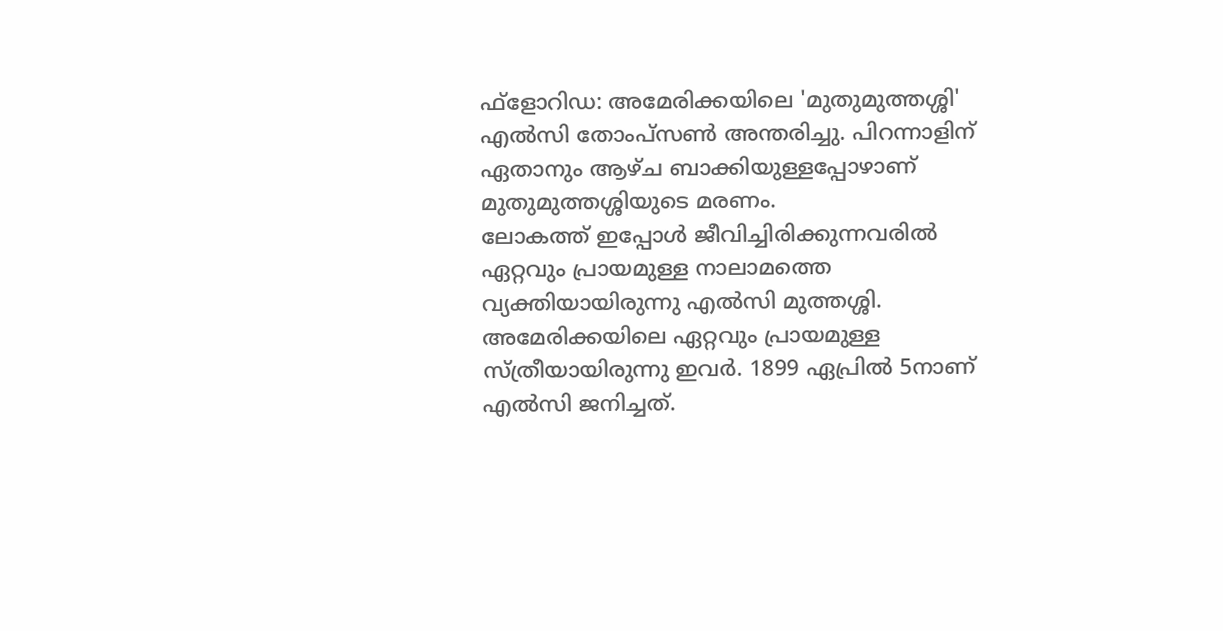ഫ്‌ളോറിഡ: അമേരിക്കയിലെ 'മുതുമുത്തശ്ശി' എല്‍സി തോംപ്‌സണ്‍ അന്തരിച്ചു. പിറന്നാളിന് ഏതാനും ആഴ്ച ബാക്കിയുള്ളപ്പോഴാണ് മുതുമുത്തശ്ശിയുടെ മരണം.
ലോകത്ത് ഇപ്പോള്‍ ജീവിച്ചിരിക്കുന്നവരില്‍ ഏറ്റവും പ്രായമുള്ള നാലാമത്തെ വ്യക്തിയായിരുന്നു എല്‍സി മുത്തശ്ശി. അമേരിക്കയിലെ ഏറ്റവും പ്രായമുള്ള സ്ത്രീയായിരുന്നു ഇവര്‍. 1899 ഏപ്രില്‍ 5നാണ് എല്‍സി ജനിച്ചത്.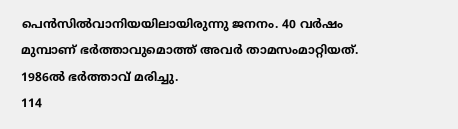പെന്‍സില്‍വാനിയയിലായിരുന്നു ജനനം. 40 വര്‍ഷം മുമ്പാണ് ഭര്‍ത്താവുമൊത്ത് അവര്‍ താമസംമാറ്റിയത്. 1986ല്‍ ഭര്‍ത്താവ് മരിച്ചു.
114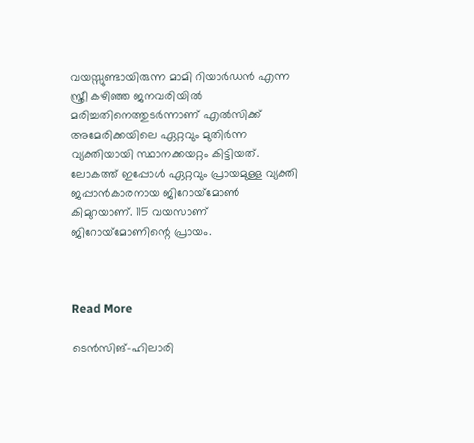വയസ്സുണ്ടായിരുന്ന മാമി റിയാര്‍ഡന്‍ എന്ന സ്ത്രീ കഴിഞ്ഞ ജനവരിയില്‍ മരിച്ചതിനെത്തുടര്‍ന്നാണ് എല്‍സിക്ക് അമേരിക്കയിലെ ഏറ്റവും മുതിര്‍ന്ന വ്യക്തിയായി സ്ഥാനക്കയറ്റം കിട്ടിയത്. ലോകത്ത് ഇപ്പോള്‍ ഏറ്റവും പ്രായമുള്ള വ്യക്തി ജപ്പാന്‍കാരനായ ജിറോയ്‌മോണ്‍ കിമുറയാണ്. 115 വയസാണ് ജിറോയ്‌മോണിന്റെ പ്രായം.



Read More

ടെന്‍സിങ്-ഹിലാരി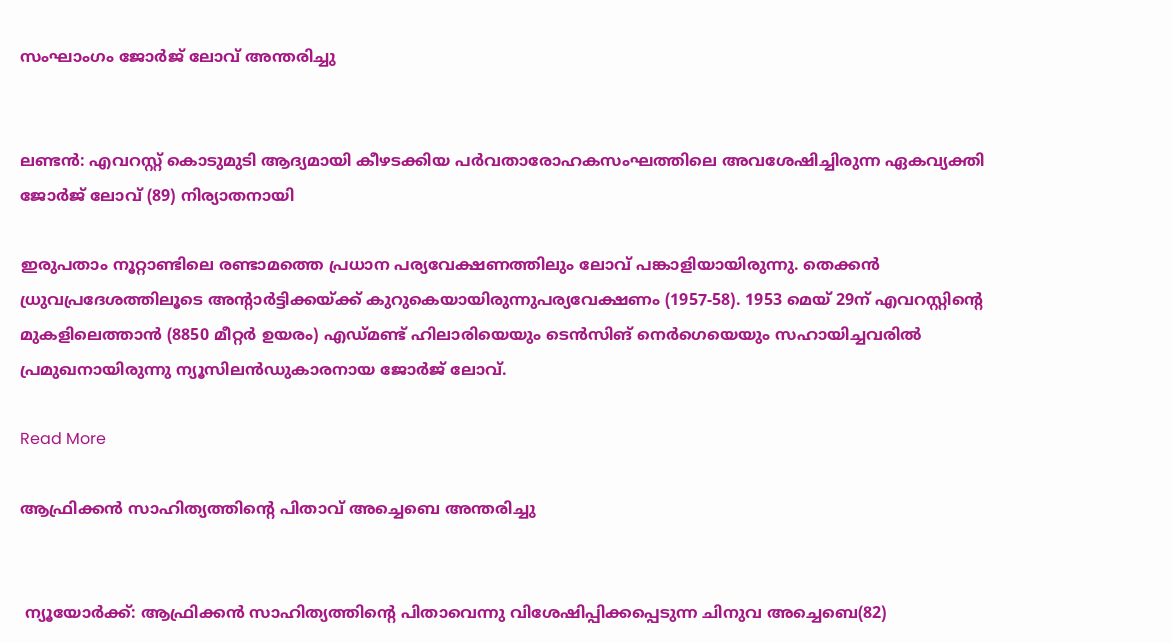സംഘാംഗം ജോര്‍ജ് ലോവ് അന്തരിച്ചു


ലണ്ടന്‍: എവറസ്റ്റ് കൊടുമുടി ആദ്യമായി കീഴടക്കിയ പര്‍വതാരോഹകസംഘത്തിലെ അവശേഷിച്ചിരുന്ന ഏകവ്യക്തി ജോര്‍ജ് ലോവ് (89) നിര്യാതനായി

ഇരുപതാം നൂറ്റാണ്ടിലെ രണ്ടാമത്തെ പ്രധാന പര്യവേക്ഷണത്തിലും ലോവ് പങ്കാളിയായിരുന്നു. തെക്കന്‍ ധ്രുവപ്രദേശത്തിലൂടെ അന്റാര്‍ട്ടിക്കയ്ക്ക് കുറുകെയായിരുന്നുപര്യവേക്ഷണം (1957-58). 1953 മെയ് 29ന് എവറസ്റ്റിന്റെ മുകളിലെത്താന്‍ (8850 മീറ്റര്‍ ഉയരം) എഡ്മണ്ട് ഹിലാരിയെയും ടെന്‍സിങ് നെര്‍ഗെയെയും സഹായിച്ചവരില്‍ പ്രമുഖനായിരുന്നു ന്യൂസിലന്‍ഡുകാരനായ ജോര്‍ജ് ലോവ്.

Read More

ആഫ്രിക്കന്‍ സാഹിത്യത്തിന്റെ പിതാവ് അച്ചെബെ അന്തരിച്ചു


 ന്യൂയോര്‍ക്ക്: ആഫ്രിക്കന്‍ സാഹിത്യത്തിന്റെ പിതാവെന്നു വിശേഷിപ്പിക്കപ്പെടുന്ന ചിനുവ അച്ചെബെ(82)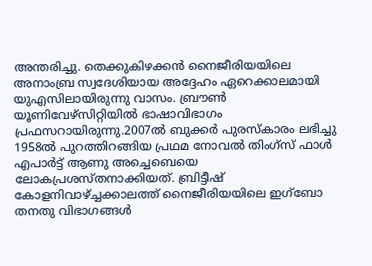അന്തരിച്ചു. തെക്കുകിഴക്കന്‍ നൈജീരിയയിലെ അനാംബ്ര സ്വദേശിയായ അദ്ദേഹം ഏറെക്കാലമായി യുഎസിലായിരുന്നു വാസം. ബ്രൗണ്‍ യൂണിവേഴ്‌സിറ്റിയില്‍ ഭാഷാവിഭാഗം പ്രഫസറായിരുന്നു.2007ല്‍ ബുക്കര്‍ പുരസ്‌കാരം ലഭിച്ചു
1958ല്‍ പുറത്തിറങ്ങിയ പ്രഥമ നോവല്‍ തിംഗ്‌സ് ഫാള്‍ എപാര്‍ട്ട് ആണു അച്ചെബെയെ ലോകപ്രശസ്തനാക്കിയത്. ബ്രിട്ടീഷ് കോളനിവാഴ്ച്ചക്കാലത്ത് നൈജീരിയയിലെ ഇഗ്‌ബോ തനതു വിഭാഗങ്ങള്‍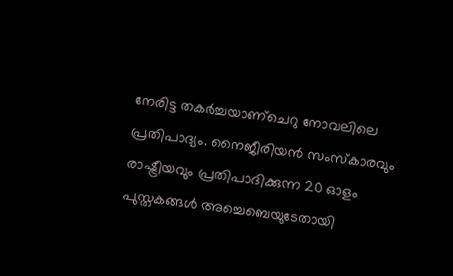നേരിട്ട തകര്‍ച്ചയാണ്ചെറു നോവലിലെ പ്രതിപാദ്യം. നൈജീരിയന്‍ സംസ്‌കാരവും രാഷ്ട്രീയവും പ്രതിപാദിക്കുന്ന 20 ഓളം പുസ്തകങ്ങള്‍ അച്ചെബെയുടേതായി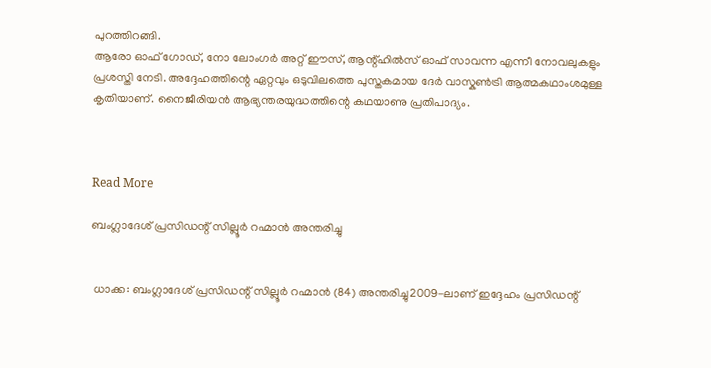പുറത്തിറങ്ങി.
ആരോ ഓഫ് ഗോഡ്, നോ ലോംഗര്‍ അറ്റ് ഈസ്, ആന്റ്ഹില്‍സ് ഓഫ് സാവന്ന എന്നീ നോവലുകളും പ്രശസ്തി നേടി. അദ്ദേഹത്തിന്റെ ഏറ്റവും ഒടുവിലത്തെ പുസ്തകമായ ദേര്‍ വാസ്കണ്‍ട്രി ആത്മകഥാംശമുള്ള കൃതിയാണ്. നൈജീരിയന്‍ ആഭ്യന്തരയുദ്ധത്തിന്റെ കഥയാണു പ്രതിപാദ്യം.



Read More

ബംഗ്ലാദേശ് പ്രസിഡന്റ് സില്ലൂര്‍ റഹ്മാന്‍ അന്തരിച്ചു


 ധാക്ക: ബംഗ്ലാദേശ് പ്രസിഡന്റ് സില്ലൂര്‍ റഹ്മാന്‍ (84) അന്തരിച്ചു2009-ലാണ് ഇദ്ദേഹം പ്രസിഡന്റ്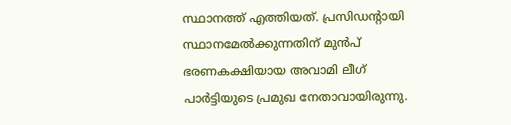സ്ഥാനത്ത് എത്തിയത്. പ്രസിഡന്റായി സ്ഥാനമേല്‍ക്കുന്നതിന് മുന്‍പ് ഭരണകക്ഷിയായ അവാമി ലീഗ് പാര്‍ട്ടിയുടെ പ്രമുഖ നേതാവായിരുന്നു.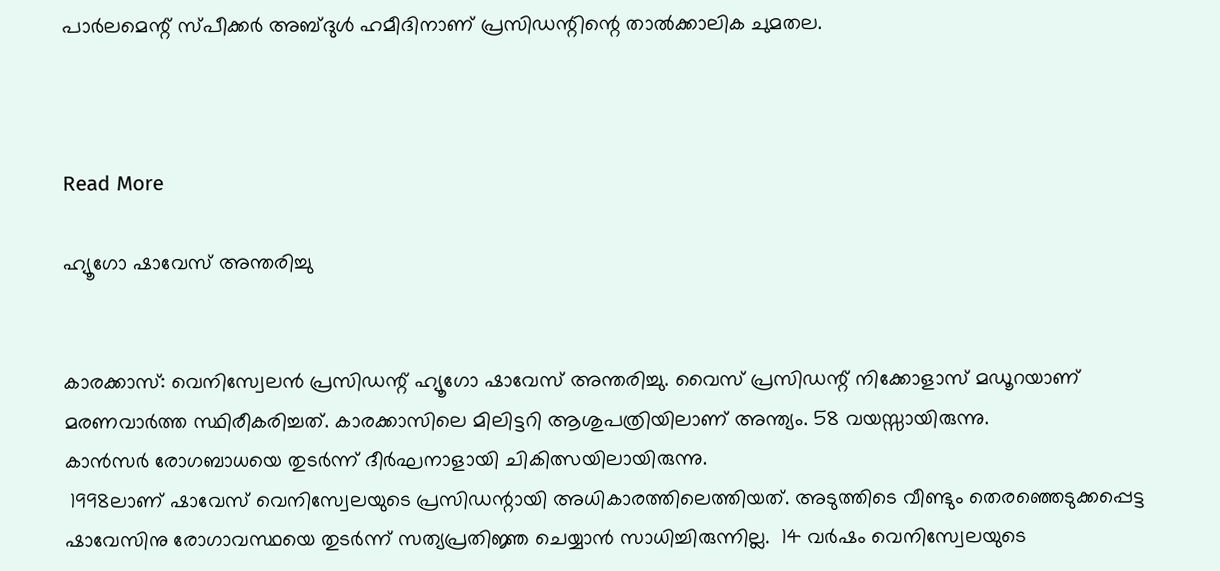പാര്‍ലമെന്റ് സ്പീക്കര്‍ അബ്ദുള്‍ ഹമീദിനാണ് പ്രസിഡന്റിന്റെ താല്‍ക്കാലിക ചുമതല.



Read More

ഹ്യൂഗോ ഷാവേസ് അന്തരിച്ചു


കാരക്കാസ്: വെനിസ്വേലന്‍ പ്രസിഡന്റ് ഹ്യൂഗോ ഷാവേസ് അന്തരിച്ചു. വൈസ് പ്രസിഡന്റ് നിക്കോളാസ് മഡൂറയാണ് മരണവാര്‍ത്ത സ്ഥിരീകരിച്ചത്. കാരക്കാസിലെ മിലിട്ടറി ആശുപത്രിയിലാണ് അന്ത്യം. 58 വയസ്സായിരുന്നു.
കാന്‍സര്‍ രോഗബാധയെ തുടര്‍ന്ന് ദീര്‍ഘനാളായി ചികിത്സയിലായിരുന്നു.
 1998ലാണ് ഷാവേസ് വെനിസ്വേലയുടെ പ്രസിഡന്റായി അധികാരത്തിലെത്തിയത്. അടുത്തിടെ വീണ്ടും തെരഞ്ഞെടുക്കപ്പെട്ട ഷാവേസിനു രോഗാവസ്ഥയെ തുടര്‍ന്ന് സത്യപ്രതിജ്ഞ ചെയ്യാന്‍ സാധിച്ചിരുന്നില്ല.  14 വര്‍ഷം വെനിസ്വേലയുടെ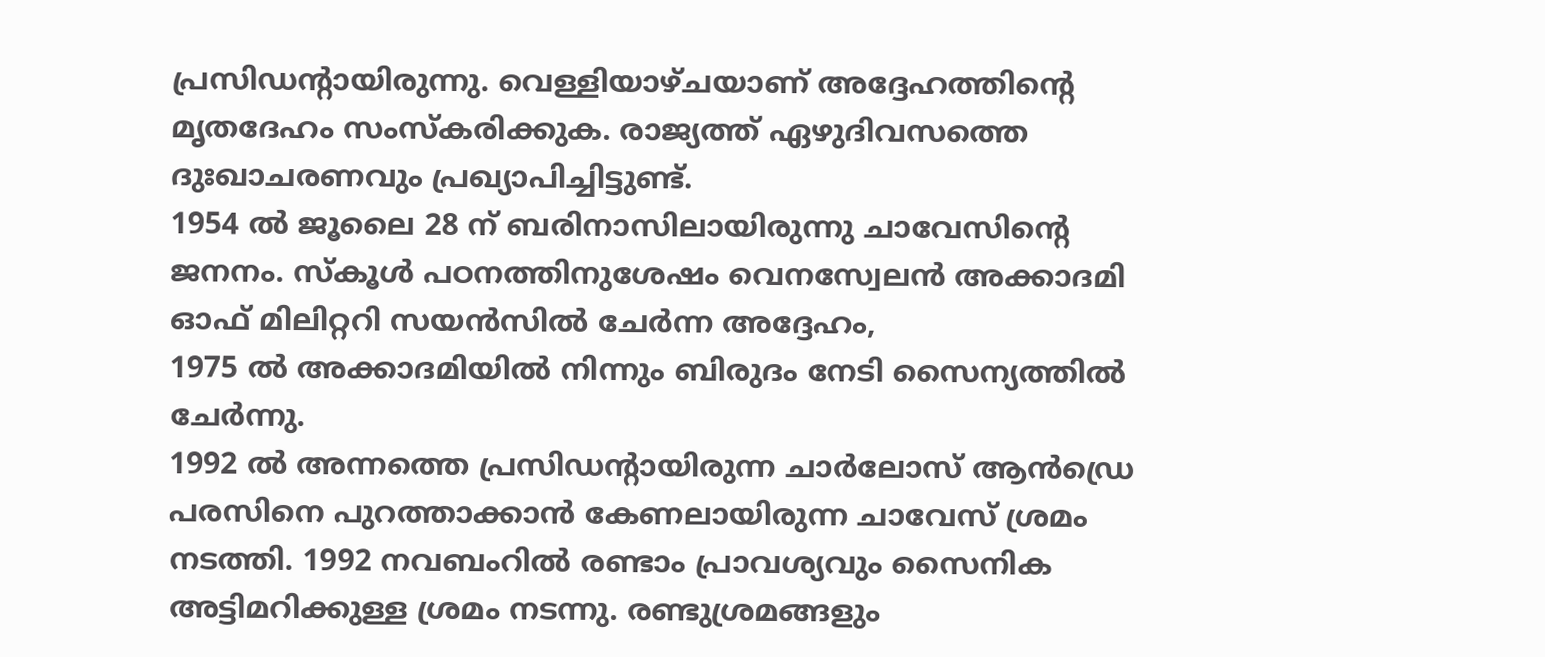പ്രസിഡന്റായിരുന്നു. വെള്ളിയാഴ്ചയാണ് അദ്ദേഹത്തിന്റെ മൃതദേഹം സംസ്‌കരിക്കുക. രാജ്യത്ത് ഏഴുദിവസത്തെ ദുഃഖാചരണവും പ്രഖ്യാപിച്ചിട്ടുണ്ട്.
1954 ല്‍ ജൂലൈ 28 ന് ബരിനാസിലായിരുന്നു ചാവേസിന്റെ ജനനം. സ്‌കൂള്‍ പഠനത്തിനുശേഷം വെനസ്വേലന്‍ അക്കാദമി ഓഫ് മിലിറ്ററി സയന്‍സില്‍ ചേര്‍ന്ന അദ്ദേഹം,
1975 ല്‍ അക്കാദമിയില്‍ നിന്നും ബിരുദം നേടി സൈന്യത്തില്‍ ചേര്‍ന്നു.
1992 ല്‍ അന്നത്തെ പ്രസിഡന്റായിരുന്ന ചാര്‍ലോസ് ആന്‍ഡ്രെ പരസിനെ പുറത്താക്കാന്‍ കേണലായിരുന്ന ചാവേസ് ശ്രമം നടത്തി. 1992 നവബംറില്‍ രണ്ടാം പ്രാവശ്യവും സൈനിക അട്ടിമറിക്കുള്ള ശ്രമം നടന്നു. രണ്ടുശ്രമങ്ങളും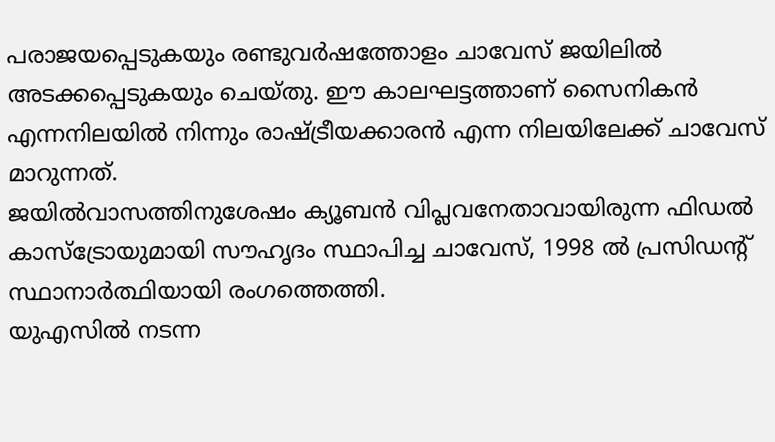പരാജയപ്പെടുകയും രണ്ടുവര്‍ഷത്തോളം ചാവേസ് ജയിലില്‍ അടക്കപ്പെടുകയും ചെയ്തു. ഈ കാലഘട്ടത്താണ് സൈനികന്‍ എന്നനിലയില്‍ നിന്നും രാഷ്ട്രീയക്കാരന്‍ എന്ന നിലയിലേക്ക് ചാവേസ് മാറുന്നത്.
ജയില്‍വാസത്തിനുശേഷം ക്യൂബന്‍ വിപ്ലവനേതാവായിരുന്ന ഫിഡല്‍ കാസ്‌ട്രോയുമായി സൗഹൃദം സ്ഥാപിച്ച ചാവേസ്, 1998 ല്‍ പ്രസിഡന്റ് സ്ഥാനാര്‍ത്ഥിയായി രംഗത്തെത്തി.
യുഎസില്‍ നടന്ന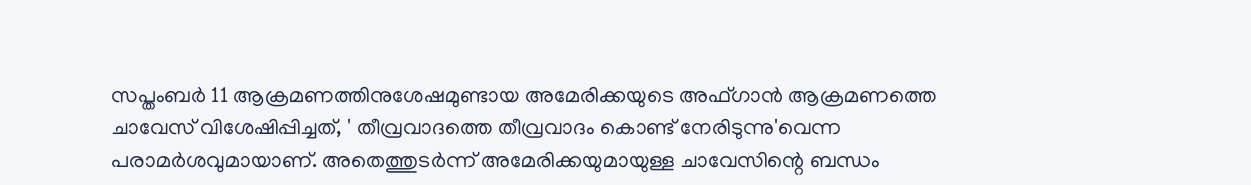സപ്തംബര്‍ 11 ആക്രമണത്തിനുശേഷമുണ്ടായ അമേരിക്കയുടെ അഫ്ഗാന്‍ ആക്രമണത്തെ ചാവേസ് വിശേഷിപ്പിച്ചത്, ' തീവ്രവാദത്തെ തീവ്രവാദം കൊണ്ട് നേരിടുന്നു'വെന്ന പരാമര്‍ശവുമായാണ്. അതെത്തുടര്‍ന്ന് അമേരിക്കയുമായുള്ള ചാവേസിന്റെ ബന്ധം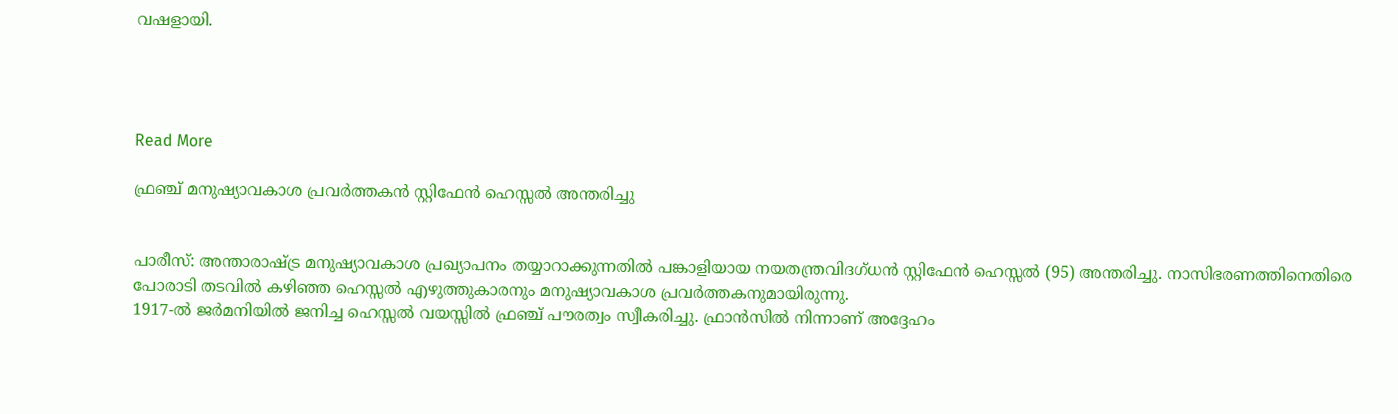വഷളായി.




Read More

ഫ്രഞ്ച് മനുഷ്യാവകാശ പ്രവര്‍ത്തകന്‍ സ്റ്റിഫേന്‍ ഹെസ്സല്‍ അന്തരിച്ചു


പാരീസ്: അന്താരാഷ്ട്ര മനുഷ്യാവകാശ പ്രഖ്യാപനം തയ്യാറാക്കുന്നതില്‍ പങ്കാളിയായ നയതന്ത്രവിദഗ്ധന്‍ സ്റ്റിഫേന്‍ ഹെസ്സല്‍ (95) അന്തരിച്ചു. നാസിഭരണത്തിനെതിരെ പോരാടി തടവില്‍ കഴിഞ്ഞ ഹെസ്സല്‍ എഴുത്തുകാരനും മനുഷ്യാവകാശ പ്രവര്‍ത്തകനുമായിരുന്നു.
1917-ല്‍ ജര്‍മനിയില്‍ ജനിച്ച ഹെസ്സല്‍ വയസ്സില്‍ ഫ്രഞ്ച് പൗരത്വം സ്വീകരിച്ചു. ഫ്രാന്‍സില്‍ നിന്നാണ് അദ്ദേഹം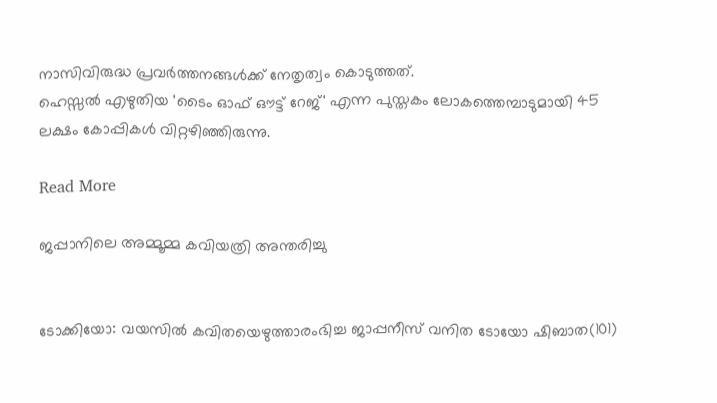നാസിവിരുദ്ധ പ്രവര്‍ത്തനങ്ങള്‍ക്ക് നേതൃത്വം കൊടുത്തത്.
ഹെസ്സല്‍ എഴുതിയ 'ടൈം ഓഫ് ഔട്ട് റേജ്' എന്ന പുസ്തകം ലോകത്തെമ്പാടുമായി 45 ലക്ഷം കോപ്പികള്‍ വിറ്റഴിഞ്ഞിരുന്നു.

Read More

ജപ്പാനിലെ അമ്മൂമ്മ കവിയത്രി അന്തരിച്ചു


ടോക്കിയോ: വയസില്‍ കവിതയെഴുത്താരംഭിച്ച ജാപ്പനീസ് വനിത ടോയോ ഷിബാത(101)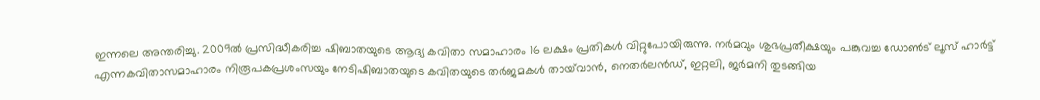ഇന്നലെ അന്തരിച്ചു. 2009ല്‍ പ്രസിദ്ധീകരിച്ച ഷിബാതയുടെ ആദ്യ കവിതാ സമാഹാരം 16 ലക്ഷം പ്രതികള്‍ വിറ്റുപോയിരുന്നു. നര്‍മവും ശുഭപ്രതീക്ഷയും പങ്കുവച്ച ഡോണ്‍ട് ലൂസ് ഹാര്‍ട്ട് എന്നകവിതാസമാഹാരം നിരൂപകപ്രശംസയും നേടിഷിബാതയുടെ കവിതയുടെ തര്‍ജമകള്‍ തായ്‌വാന്‍, നെതര്‍ലന്‍ഡ്, ഇറ്റലി, ജര്‍മനി തുടങ്ങിയ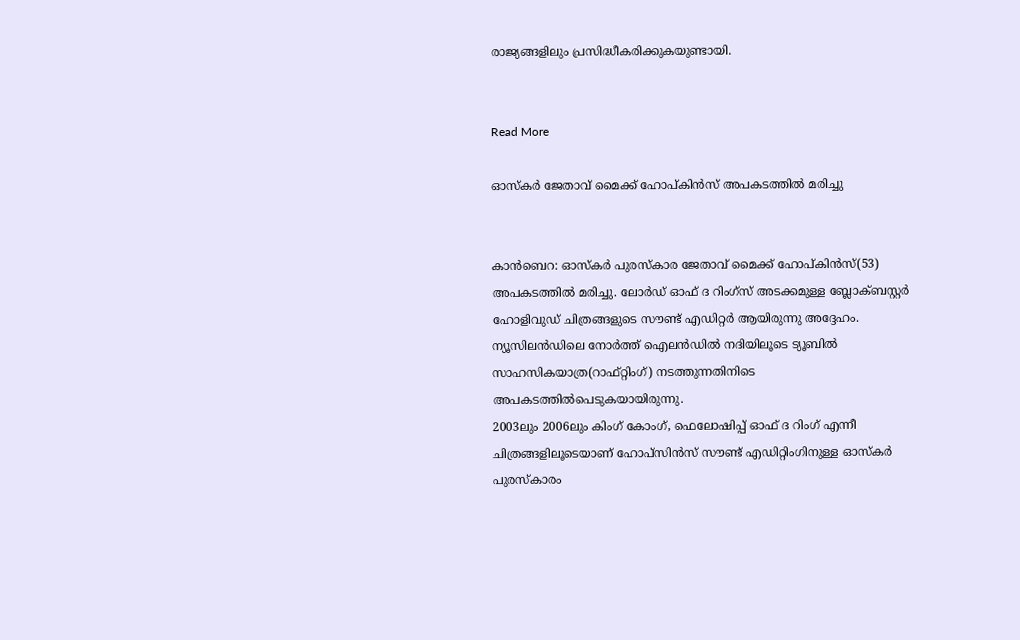രാജ്യങ്ങളിലും പ്രസിദ്ധീകരിക്കുകയുണ്ടായി.


Read More

ഓസ്‌കര്‍ ജേതാവ് മൈക്ക് ഹോപ്കിന്‍സ് അപകടത്തില്‍ മരിച്ചു


കാന്‍ബെറ: ഓസ്‌കര്‍ പുരസ്‌കാര ജേതാവ് മൈക്ക് ഹോപ്കിന്‍സ്(53) അപകടത്തില്‍ മരിച്ചു. ലോര്‍ഡ് ഓഫ് ദ റിംഗ്‌സ് അടക്കമുള്ള ബ്ലോക്ബസ്റ്റര്‍ ഹോളിവുഡ് ചിത്രങ്ങളുടെ സൗണ്ട് എഡിറ്റര്‍ ആയിരുന്നു അദ്ദേഹം. ന്യൂസിലന്‍ഡിലെ നോര്‍ത്ത് ഐലന്‍ഡില്‍ നദിയിലൂടെ ട്യൂബില്‍ സാഹസികയാത്ര(റാഫ്റ്റിംഗ്) നടത്തുന്നതിനിടെ അപകടത്തില്‍പെടുകയായിരുന്നു.
2003ലും 2006ലും കിംഗ് കോംഗ്, ഫെലോഷിപ്പ് ഓഫ് ദ റിംഗ് എന്നീ ചിത്രങ്ങളിലൂടെയാണ് ഹോപ്‌സിന്‍സ് സൗണ്ട് എഡിറ്റിംഗിനുള്ള ഓസ്‌കര്‍ പുരസ്‌കാരം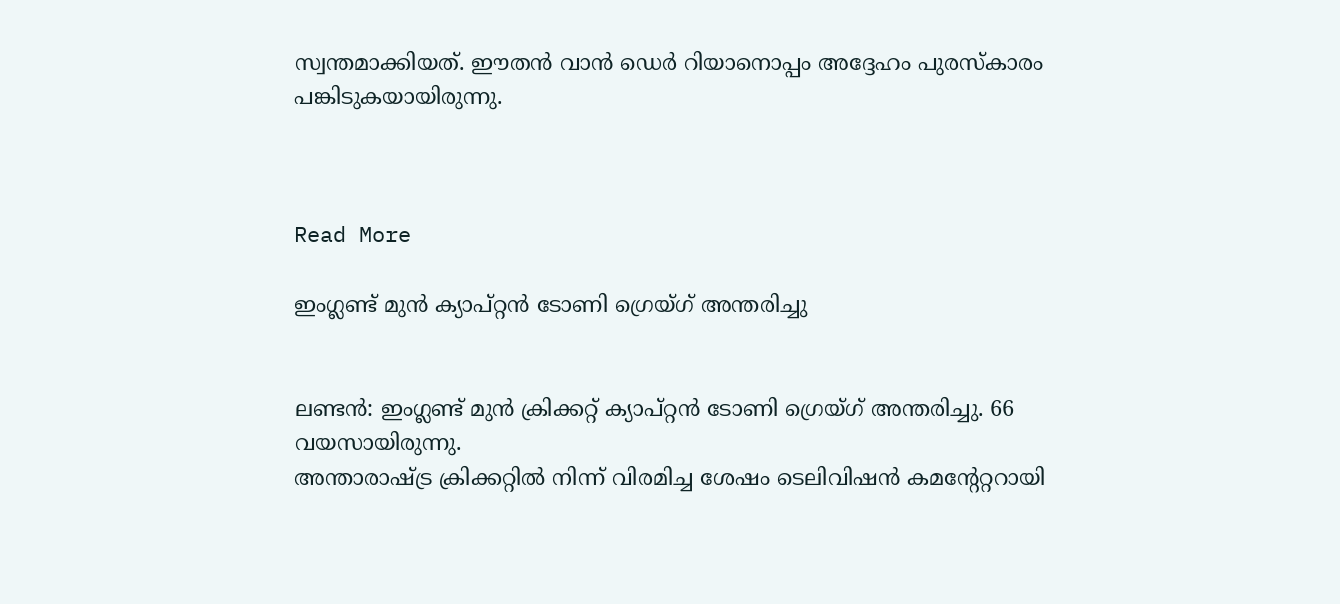സ്വന്തമാക്കിയത്. ഈതന്‍ വാന്‍ ഡെര്‍ റിയാനൊപ്പം അദ്ദേഹം പുരസ്‌കാരം പങ്കിടുകയായിരുന്നു.



Read More

ഇംഗ്ലണ്ട് മുന്‍ ക്യാപ്റ്റന്‍ ടോണി ഗ്രെയ്ഗ് അന്തരിച്ചു


ലണ്ടന്‍: ഇംഗ്ലണ്ട് മുന്‍ ക്രിക്കറ്റ് ക്യാപ്റ്റന്‍ ടോണി ഗ്രെയ്ഗ് അന്തരിച്ചു. 66 വയസായിരുന്നു.
അന്താരാഷ്ട്ര ക്രിക്കറ്റില്‍ നിന്ന് വിരമിച്ച ശേഷം ടെലിവിഷന്‍ കമന്റേറ്ററായി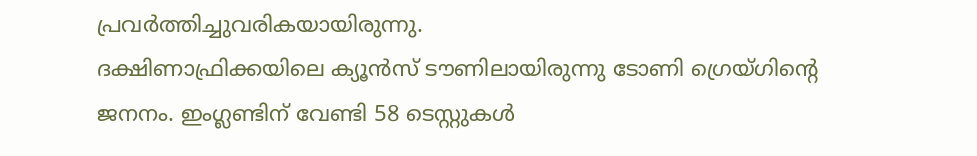പ്രവര്‍ത്തിച്ചുവരികയായിരുന്നു.
ദക്ഷിണാഫ്രിക്കയിലെ ക്യൂന്‍സ് ടൗണിലായിരുന്നു ടോണി ഗ്രെയ്ഗിന്റെ ജനനം. ഇംഗ്ലണ്ടിന് വേണ്ടി 58 ടെസ്റ്റുകള്‍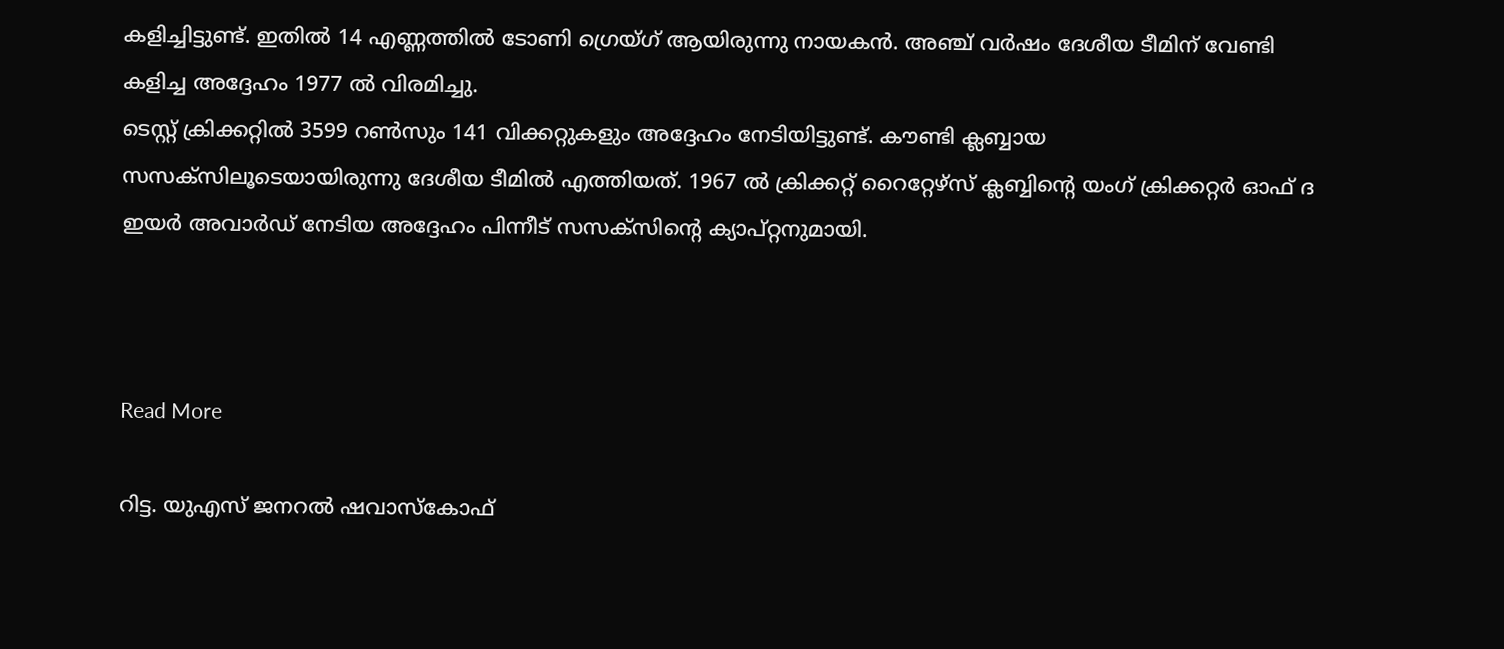കളിച്ചിട്ടുണ്ട്. ഇതില്‍ 14 എണ്ണത്തില്‍ ടോണി ഗ്രെയ്ഗ് ആയിരുന്നു നായകന്‍. അഞ്ച് വര്‍ഷം ദേശീയ ടീമിന് വേണ്ടി കളിച്ച അദ്ദേഹം 1977 ല്‍ വിരമിച്ചു.
ടെസ്റ്റ് ക്രിക്കറ്റില്‍ 3599 റണ്‍സും 141 വിക്കറ്റുകളും അദ്ദേഹം നേടിയിട്ടുണ്ട്. കൗണ്ടി ക്ലബ്ബായ സസക്‌സിലൂടെയായിരുന്നു ദേശീയ ടീമില്‍ എത്തിയത്. 1967 ല്‍ ക്രിക്കറ്റ് റൈറ്റേഴ്‌സ് ക്ലബ്ബിന്റെ യംഗ് ക്രിക്കറ്റര്‍ ഓഫ് ദ ഇയര്‍ അവാര്‍ഡ് നേടിയ അദ്ദേഹം പിന്നീട് സസക്‌സിന്റെ ക്യാപ്റ്റനുമായി.



Read More

റിട്ട. യുഎസ് ജനറല്‍ ഷവാസ്‌കോഫ്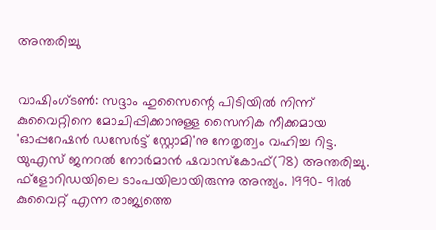അന്തരിച്ചു


വാഷിംഗ്ടണ്‍: സദ്ദാം ഹുസൈന്റെ പിടിയില്‍ നിന്ന് കുവൈറ്റിനെ മോചിപ്പിക്കാനുള്ള സൈനിക നീക്കമായ 'ഓപ്പറേഷന്‍ ഡസേര്‍ട്ട് സ്റ്റോമി'നു നേതൃത്വം വഹിച്ച റിട്ട. യുഎസ് ജനറല്‍ നോര്‍മാന്‍ ഷവാസ്‌കോഫ്(78) അന്തരിച്ചു. ഫ്‌ളോറിഡയിലെ ടാംപയിലായിരുന്നു അന്ത്യം. 1990- 91ല്‍ കുവൈറ്റ് എന്ന രാജ്യത്തെ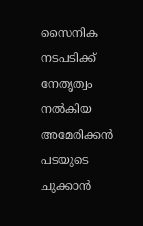സൈനിക നടപടിക്ക് നേതൃത്വം നല്‍കിയ അമേരിക്കന്‍ പടയുടെ ചുക്കാന്‍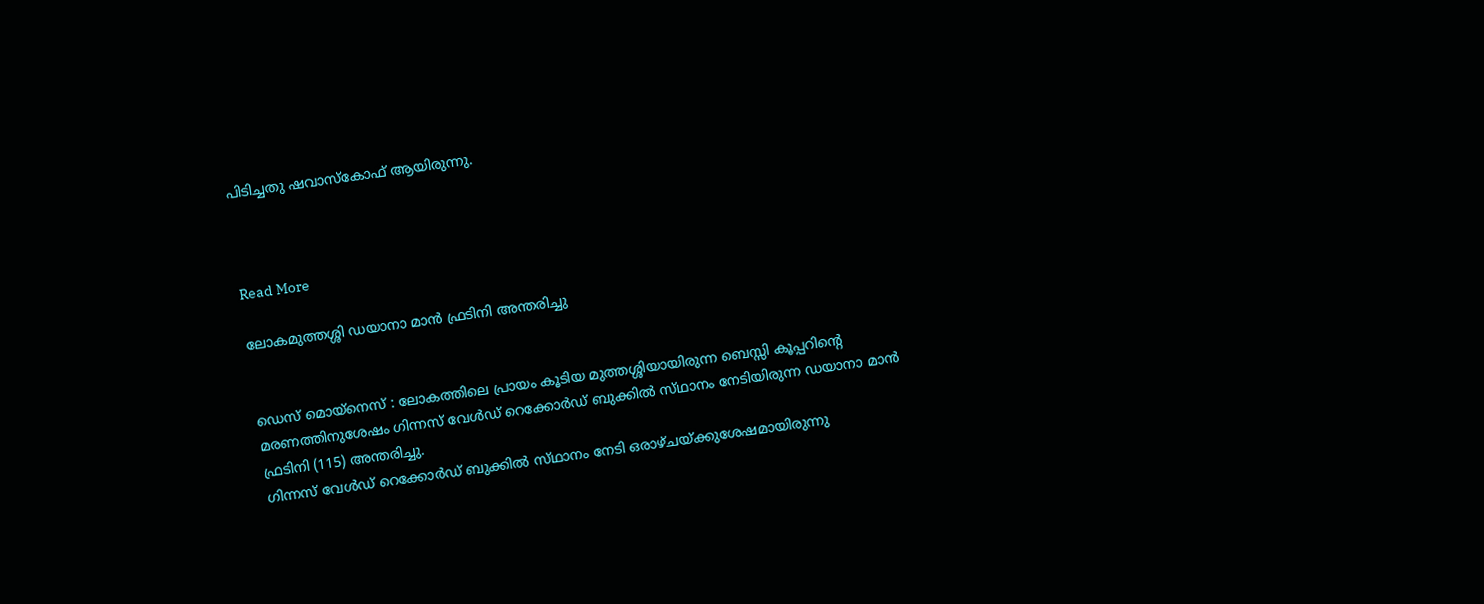പിടിച്ചതു ഷവാസ്‌കോഫ് ആയിരുന്നു.



Read More

ലോകമുത്തശ്ശി ഡയാനാ മാന്‍ ഫ്രടിനി അന്തരിച്ചു


ഡെസ്‌ മൊയ്‌നെസ്‌ : ലോകത്തിലെ പ്രായം കൂടിയ മുത്തശ്ശിയായിരുന്ന ബെസ്സി കൂപ്പറിന്റെ മരണത്തിനുശേഷം ഗിന്നസ്‌ വേള്‍ഡ്‌ റെക്കോര്‍ഡ്‌ ബുക്കില്‍ സ്‌ഥാനം നേടിയിരുന്ന ഡയാനാ മാന്‍ ഫ്രടിനി (115) അന്തരിച്ചു.
ഗിന്നസ്‌ വേള്‍ഡ്‌ റെക്കോര്‍ഡ്‌ ബുക്കില്‍ സ്‌ഥാനം നേടി ഒരാഴ്‌ചയ്‌ക്കുശേഷമായിരുന്നു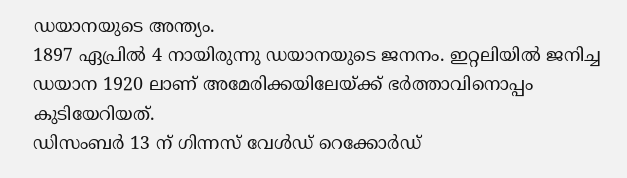ഡയാനയുടെ അന്ത്യം.
1897 ഏപ്രില്‍ 4 നായിരുന്നു ഡയാനയുടെ ജനനം. ഇറ്റലിയില്‍ ജനിച്ച ഡയാന 1920 ലാണ്‌ അമേരിക്കയിലേയ്‌ക്ക് ഭര്‍ത്താവിനൊപ്പം കുടിയേറിയത്‌.
ഡിസംബര്‍ 13 ന്‌ ഗിന്നസ്‌ വേള്‍ഡ്‌ റെക്കോര്‍ഡ്‌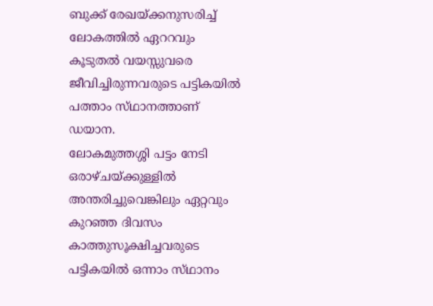ബുക്ക്‌ രേഖയ്‌ക്കനുസരിച്ച്‌ ലോകത്തില്‍ ഏററവും കൂടുതല്‍ വയസ്സുവരെ ജീവിച്ചിരുന്നവരുടെ പട്ടികയില്‍ പത്താം സ്‌ഥാനത്താണ്‌ ഡയാന.
ലോകമുത്തശ്ശി പട്ടം നേടി ഒരാഴ്‌ചയ്‌ക്കുള്ളില്‍ അന്തരിച്ചുവെങ്കിലും ഏറ്റവും കുറഞ്ഞ ദിവസം കാത്തുസൂക്ഷിച്ചവരുടെ പട്ടികയില്‍ ഒന്നാം സ്‌ഥാനം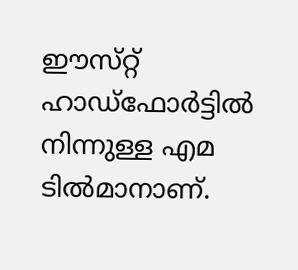ഈസ്‌റ്റ് ഹാഡ്‌ഫോര്‍ട്ടില്‍ നിന്നുള്ള എമ ടില്‍മാനാണ്‌.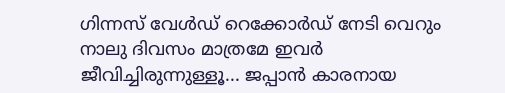ഗിന്നസ്‌ വേള്‍ഡ്‌ റെക്കോര്‍ഡ്‌ നേടി വെറും നാലു ദിവസം മാത്രമേ ഇവര്‍ ജീവിച്ചിരുന്നുള്ളൂ... ജപ്പാന്‍ കാരനായ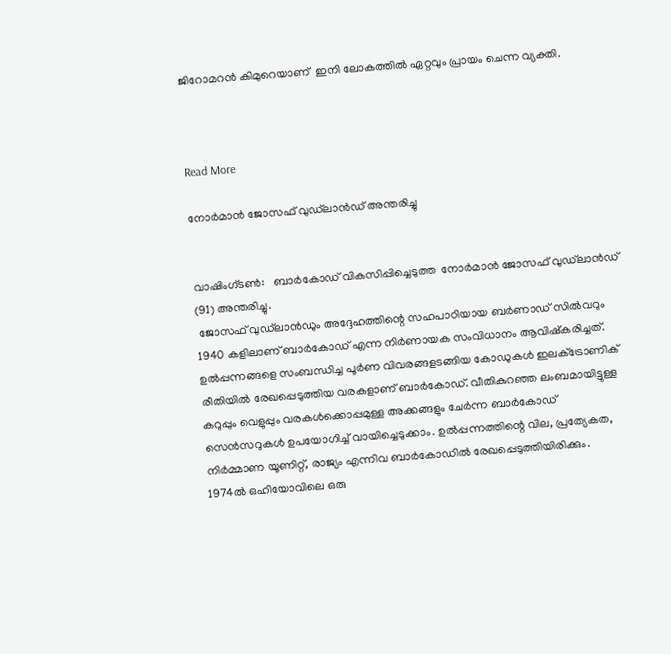ജിറോമറന്‍ കിമുറെയാണ്  ഇനി ലോകത്തില്‍ ഏറ്റവും പ്രായം ചെന്ന വ്യക്തി.



Read More

നോര്‍മാന്‍ ജോസഫ് വുഡ്‌ലാന്‍ഡ് അന്തരിച്ചു


വാഷിംഗ്ടണ്‍:   ബാര്‍കോഡ് വികസിപ്പിച്ചെടുത്ത  നോര്‍മാന്‍ ജോസഫ് വുഡ്‌ലാന്‍ഡ് (91) അന്തരിച്ചു.
 ജോസഫ് വുഡ്‌ലാന്‍ഡും അദ്ദേഹത്തിന്റെ സഹപാഠിയായ ബര്‍ണാഡ് സില്‍വറും 1940 കളിലാണ് ബാര്‍കോഡ് എന്ന നിര്‍ണായക സംവിധാനം ആവിഷ്‌കരിച്ചത്. ഉല്‍പ്പന്നങ്ങളെ സംബന്ധിച്ച പൂര്‍ണ വിവരങ്ങളടങ്ങിയ കോഡുകള്‍ ഇലക്‌ട്രോണിക് രീതിയില്‍ രേഖപ്പെടുത്തിയ വരകളാണ് ബാര്‍കോഡ്. വീതികുറഞ്ഞ ലംബമായിട്ടുള്ള കറുപ്പും വെളുപ്പും വരകള്‍ക്കൊപ്പമുള്ള അക്കങ്ങളും ചേര്‍ന്ന ബാര്‍കോഡ് സെന്‍സറുകള്‍ ഉപയോഗിച്ച് വായിച്ചെടുക്കാം. ഉല്‍പ്പന്നത്തിന്റെ വില, പ്രത്യേകത, നിര്‍മ്മാണ യൂണിറ്റ്, രാജ്യം എന്നിവ ബാര്‍കോഡില്‍ രേഖപ്പെടുത്തിയിരിക്കും.
1974ല്‍ ഒഹിയോവിലെ ഒരു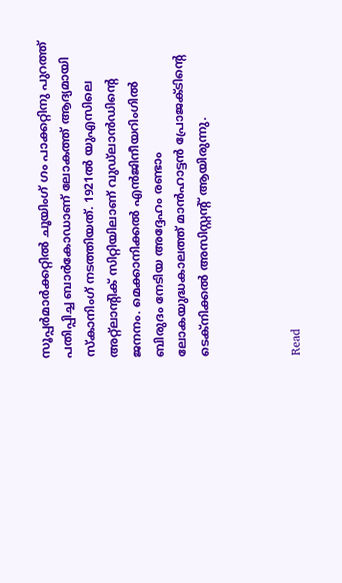സൂപ്പര്‍മാര്‍ക്കറ്റില്‍ ചൂയിംഗ് ഗം പാക്കറ്റിനു പുറത്ത് പതിപ്പിച്ച ബാര്‍കോഡാണ് ലോകത്ത് ആദ്യമായി സ്‌കാനിംഗ് നടത്തിയത്. 1921ല്‍ യുഎസിലെ അറ്റ്‌ലാന്റിക് സിറ്റിയിലാണ് വുഡ്‌ലാന്‍ഡിന്റെ ജനനം. മെക്കാനിക്കല്‍ എന്‍ജിനീയറിംഗില്‍ ബിരുദം നേടിയ അദ്ദേഹം രണ്ടാം ലോകയുദ്ധകാലത്ത് മാന്‍ഹാട്ടന്‍ പ്രോജക്ടിന്റെ ടെക്‌നിക്കല്‍ അസിസ്റ്റന്റ് ആയിരുന്നു.



Read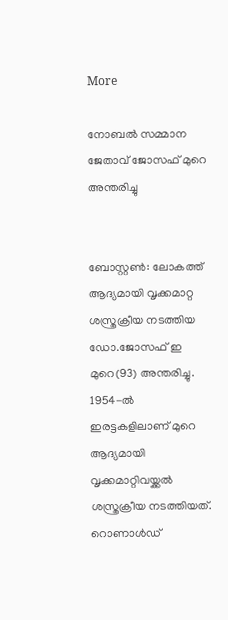More

നോബല്‍ സമ്മാന ജേതാവ് ജോസഫ് മുറെ അന്തരിച്ചു


ബോസ്റ്റണ്‍: ലോകത്ത് ആദ്യമായി വൃക്കമാറ്റ ശസ്ത്രക്രീയ നടത്തിയ ഡോ.ജോസഫ് ഇ മുറെ(93) അന്തരിച്ചു.
1954-ല്‍ ഇരട്ടകളിലാണ് മുറെ ആദ്യമായി വൃക്കമാറ്റിവയ്ക്കല്‍ ശസ്ത്രക്രീയ നടത്തിയത്. റൊണാള്‍ഡ്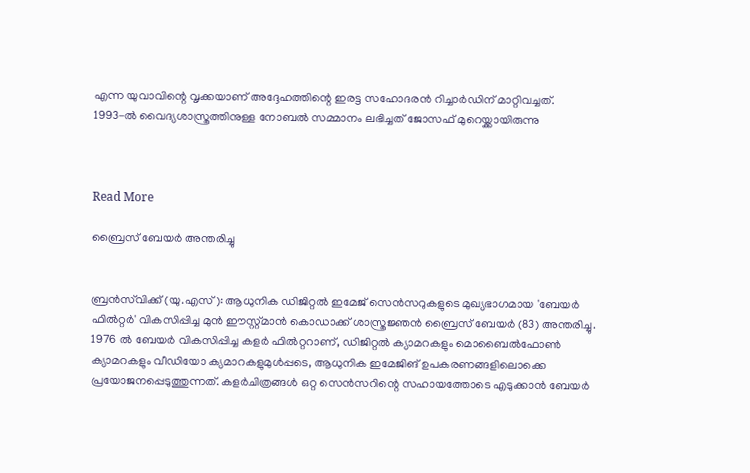എന്ന യുവാവിന്റെ വൃക്കയാണ് അദ്ദേഹത്തിന്റെ ഇരട്ട സഹോദരന്‍ റിച്ചാര്‍ഡിന് മാറ്റിവച്ചത്.
1993-ല്‍ വൈദ്യശാസ്ത്രത്തിനുള്ള നോബല്‍ സമ്മാനം ലഭിച്ചത് ജോസഫ് മുറെയ്ക്കായിരുന്നു



Read More

ബ്രൈസ് ബേയര്‍ അന്തരിച്ചു


ബ്രന്‍സ്‌വിക്ക് (യു.എസ്): ആധുനിക ഡിജിറ്റല്‍ ഇമേജ് സെന്‍സറുകളുടെ മുഖ്യഭാഗമായ 'ബേയര്‍ ഫില്‍റ്റര്‍' വികസിപ്പിച്ച മുന്‍ ഈസ്റ്റ്മാന്‍ കൊഡാക്ക് ശാസ്ത്രജ്ഞന്‍ ബ്രൈസ് ബേയര്‍ (83) അന്തരിച്ചു.
1976 ല്‍ ബേയര്‍ വികസിപ്പിച്ച കളര്‍ ഫില്‍റ്ററാണ്, ഡിജിറ്റല്‍ ക്യാമറകളും മൊബൈല്‍ഫോണ്‍ ക്യാമറകളും വീഡിയോ ക്യമാറകളുമുള്‍പ്പടെ, ആധുനിക ഇമേജിങ് ഉപകരണങ്ങളിലൊക്കെ പ്രയോജനപ്പെടുത്തുന്നത്. കളര്‍ചിത്രങ്ങള്‍ ഒറ്റ സെന്‍സറിന്റെ സഹായത്തോടെ എടുക്കാന്‍ ബേയര്‍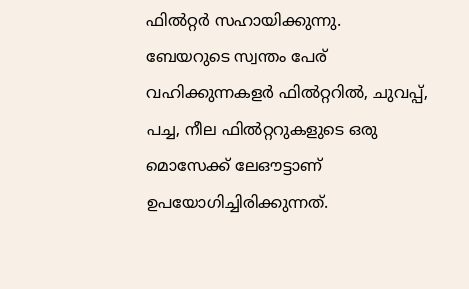ഫില്‍റ്റര്‍ സഹായിക്കുന്നു.
ബേയറുടെ സ്വന്തം പേര് വഹിക്കുന്നകളര്‍ ഫില്‍റ്ററില്‍, ചുവപ്പ്, പച്ച, നീല ഫില്‍റ്ററുകളുടെ ഒരു മൊസേക്ക് ലേഔട്ടാണ് ഉപയോഗിച്ചിരിക്കുന്നത്.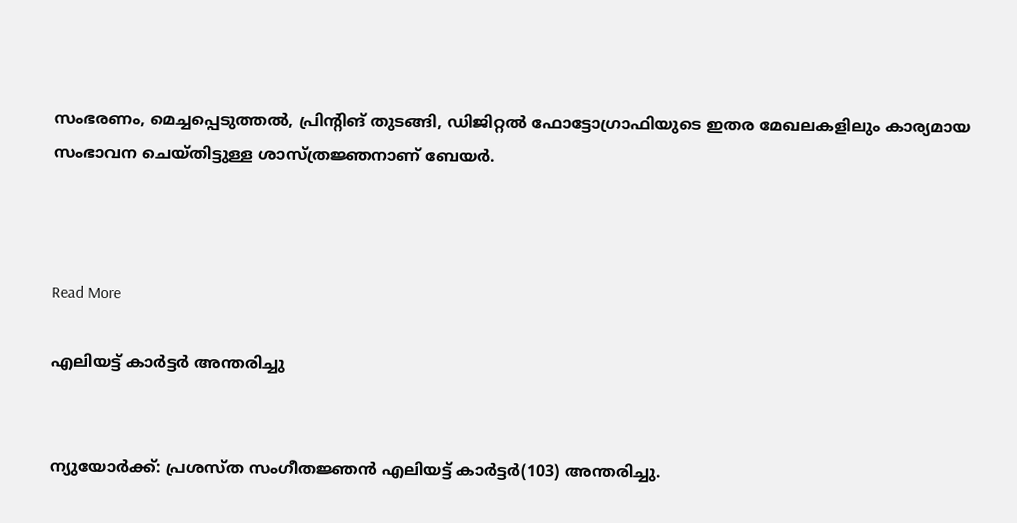സംഭരണം, മെച്ചപ്പെടുത്തല്‍, പ്രിന്റിങ് തുടങ്ങി, ഡിജിറ്റല്‍ ഫോട്ടോഗ്രാഫിയുടെ ഇതര മേഖലകളിലും കാര്യമായ സംഭാവന ചെയ്തിട്ടുള്ള ശാസ്ത്രജ്ഞനാണ് ബേയര്‍.



Read More

എലിയട്ട് കാര്‍ട്ടര്‍ അന്തരിച്ചു


ന്യുയോര്‍ക്ക്: പ്രശസ്ത സംഗീതജ്ഞന്‍ എലിയട്ട് കാര്‍ട്ടര്‍(103) അന്തരിച്ചു.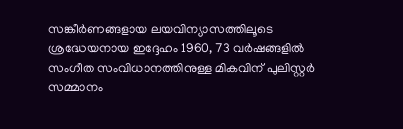സങ്കീര്‍ണങ്ങളായ ലയവിന്യാസത്തിലൂടെ ശ്രദ്ധേയനായ ഇദ്ദേഹം 1960, 73 വര്‍ഷങ്ങളില്‍ സംഗീത സംവിധാനത്തിനുള്ള മികവിന് പുലിസ്റ്റര്‍ സമ്മാനം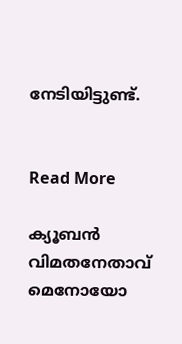നേടിയിട്ടുണ്ട്.


Read More

ക്യൂബന്‍ വിമതനേതാവ് മെനോയോ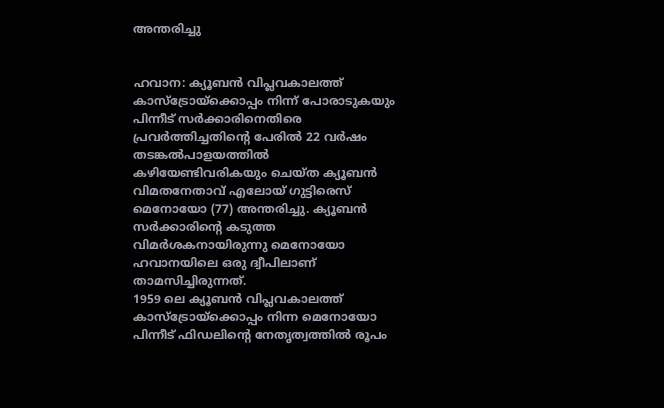അന്തരിച്ചു


ഹവാന: ക്യൂബന്‍ വിപ്ലവകാലത്ത് കാസ്‌ട്രോയ്‌ക്കൊപ്പം നിന്ന് പോരാടുകയും പിന്നീട് സര്‍ക്കാരിനെതിരെ പ്രവര്‍ത്തിച്ചതിന്റെ പേരില്‍ 22 വര്‍ഷം തടങ്കല്‍പാളയത്തില്‍ കഴിയേണ്ടിവരികയും ചെയ്ത ക്യൂബന്‍ വിമതനേതാവ് എലോയ് ഗുട്ടിരെസ് മെനോയോ (77) അന്തരിച്ചു. ക്യൂബന്‍ സര്‍ക്കാരിന്റെ കടുത്ത വിമര്‍ശകനായിരുന്നു മെനോയോ ഹവാനയിലെ ഒരു ദ്വീപിലാണ് താമസിച്ചിരുന്നത്.
1959 ലെ ക്യൂബന്‍ വിപ്ലവകാലത്ത് കാസ്‌ട്രോയ്‌ക്കൊപ്പം നിന്ന മെനോയോ പിന്നീട് ഫിഡലിന്റെ നേതൃത്വത്തില്‍ രൂപം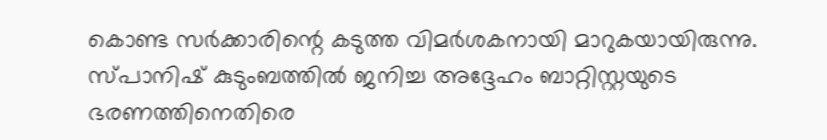കൊണ്ട സര്‍ക്കാരിന്റെ കടുത്ത വിമര്‍ശകനായി മാറുകയായിരുന്നു. സ്പാനിഷ് കുടുംബത്തില്‍ ജനിച്ച അദ്ദേഹം ബാറ്റിസ്റ്റയുടെ ഭരണത്തിനെതിരെ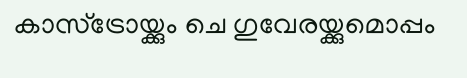കാസ്‌ട്രോയ്ക്കും ചെ ഗുവേരയ്ക്കുമൊപ്പം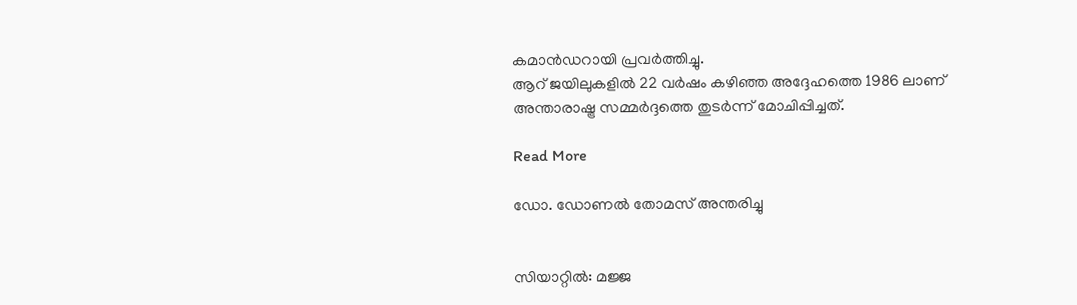കമാന്‍ഡറായി പ്രവര്‍ത്തിച്ചു.
ആറ് ജയിലുകളില്‍ 22 വര്‍ഷം കഴിഞ്ഞ അദ്ദേഹത്തെ 1986 ലാണ് അന്താരാഷ്ട്ര സമ്മര്‍ദ്ദത്തെ തുടര്‍ന്ന് മോചിപ്പിച്ചത്.

Read More

ഡോ. ഡോണല്‍ തോമസ് അന്തരിച്ചു


സിയാറ്റില്‍: മജ്ജ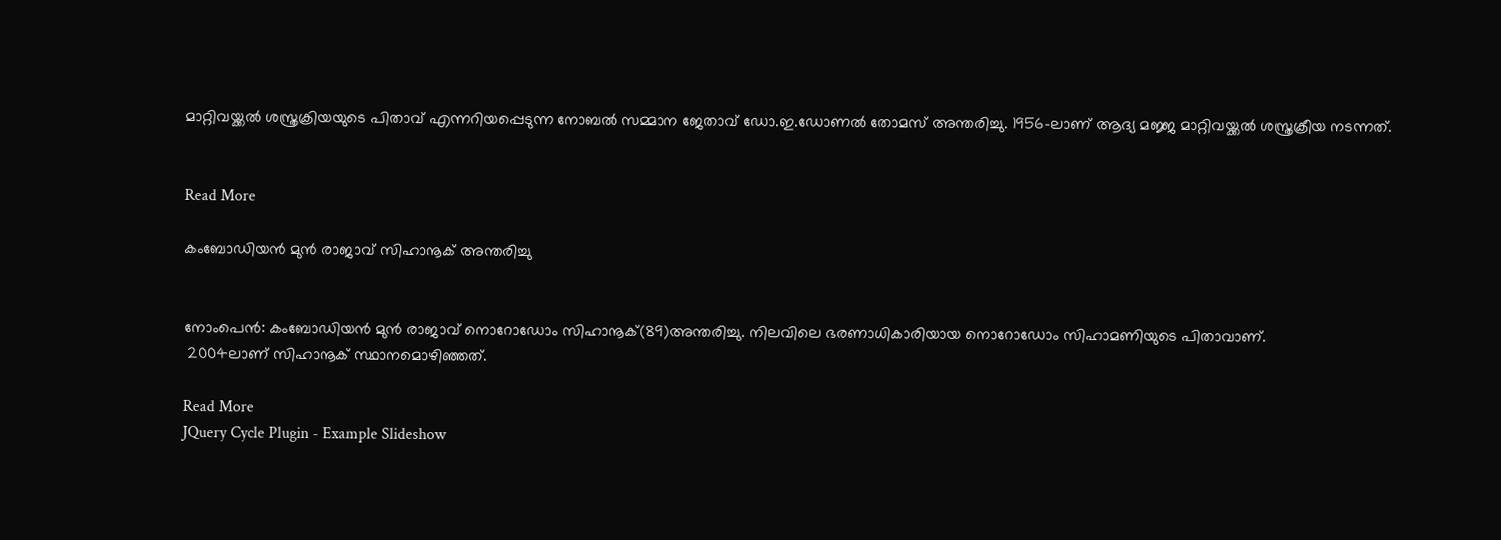മാറ്റിവയ്ക്കല്‍ ശസ്ത്രക്രിയയുടെ പിതാവ് എന്നറിയപ്പെടുന്ന നോബല്‍ സമ്മാന ജേതാവ് ഡോ.ഇ.ഡോണല്‍ തോമസ് അന്തരിച്ചു. 1956-ലാണ് ആദ്യ മജ്ജ മാറ്റിവയ്ക്കല്‍ ശസ്ത്രക്രീയ നടന്നത്.


Read More

കംബോഡിയന്‍ മുന്‍ രാജാവ് സിഹാനൂക് അന്തരിച്ചു


നോംപെന്‍: കംബോഡിയന്‍ മുന്‍ രാജാവ് നൊറോഡോം സിഹാനൂക്(89)അന്തരിച്ചു. നിലവിലെ ഭരണാധികാരിയായ നൊറോഡോം സിഹാമണിയുടെ പിതാവാണ്.
 2004ലാണ് സിഹാനൂക് സ്ഥാനമൊഴിഞ്ഞത്.

Read More
JQuery Cycle Plugin - Example Slideshow